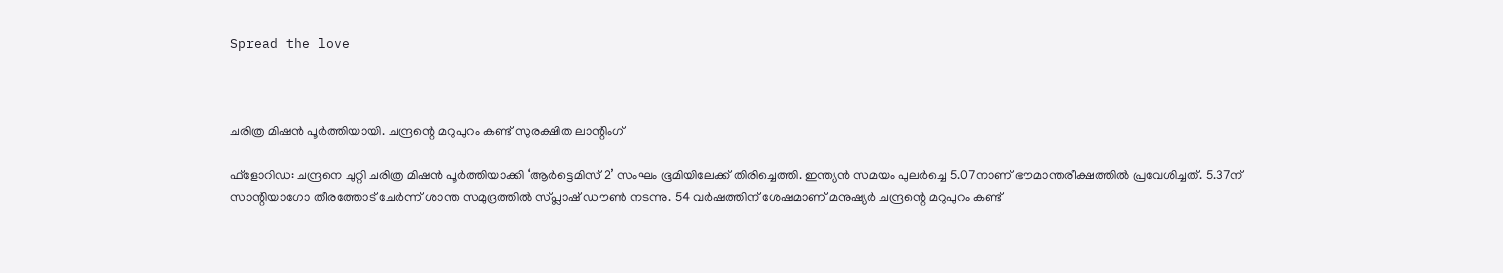Spread the love



ചരിത്ര മിഷന്‍ പൂര്‍ത്തിയായി. ചന്ദ്രന്റെ മറുപുറം കണ്ട് സുരക്ഷിത ലാന്റിംഗ്

ഫ്‌ളോറിഡ: ചന്ദ്രനെ ചുറ്റി ചരിത്ര മിഷന്‍ പൂര്‍ത്തിയാക്കി ‘ആര്‍ട്ടെമിസ് 2’ സംഘം ഭൂമിയിലേക്ക് തിരിച്ചെത്തി. ഇന്ത്യന്‍ സമയം പുലര്‍ച്ചെ 5.07നാണ് ഭൗമാന്തരീക്ഷത്തില്‍ പ്രവേശിച്ചത്. 5.37ന് സാന്റിയാഗോ തീരത്തോട് ചേര്‍ന്ന് ശാന്ത സമുദ്രത്തില്‍ സ്പ്ലാഷ് ഡൗണ്‍ നടന്നു. 54 വര്‍ഷത്തിന് ശേഷമാണ് മനുഷ്യര്‍ ചന്ദ്രന്റെ മറുപുറം കണ്ട്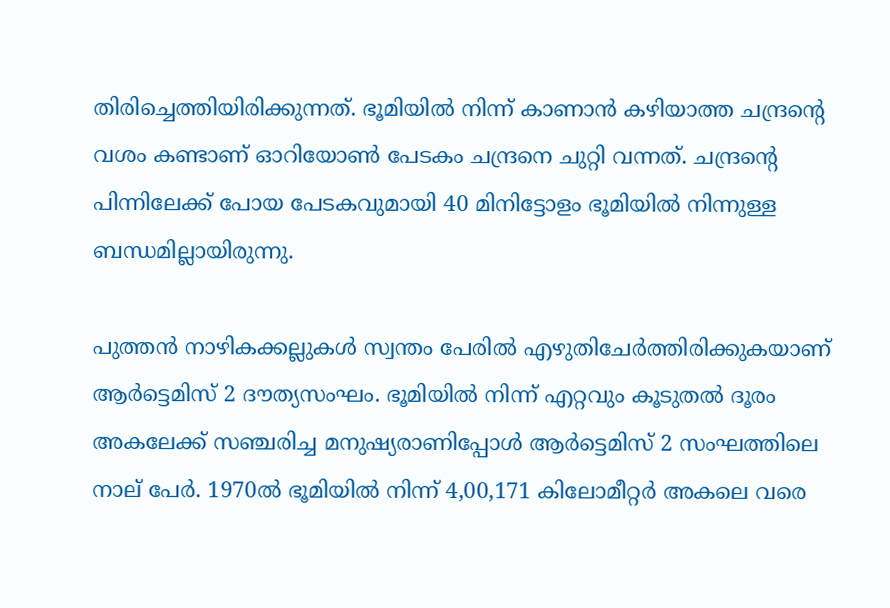തിരിച്ചെത്തിയിരിക്കുന്നത്. ഭൂമിയില്‍ നിന്ന് കാണാന്‍ കഴിയാത്ത ചന്ദ്രന്റെ വശം കണ്ടാണ് ഓറിയോണ്‍ പേടകം ചന്ദ്രനെ ചുറ്റി വന്നത്. ചന്ദ്രന്റെ പിന്നിലേക്ക് പോയ പേടകവുമായി 40 മിനിട്ടോളം ഭൂമിയില്‍ നിന്നുള്ള ബന്ധമില്ലായിരുന്നു.

പുത്തന്‍ നാഴികക്കല്ലുകള്‍ സ്വന്തം പേരില്‍ എഴുതിചേര്‍ത്തിരിക്കുകയാണ് ആര്‍ട്ടെമിസ് 2 ദൗത്യസംഘം. ഭൂമിയില്‍ നിന്ന് എറ്റവും കൂടുതല്‍ ദൂരം അകലേക്ക് സഞ്ചരിച്ച മനുഷ്യരാണിപ്പോള്‍ ആര്‍ട്ടെമിസ് 2 സംഘത്തിലെ നാല് പേര്‍. 1970ല്‍ ഭൂമിയില്‍ നിന്ന് 4,00,171 കിലോമീറ്റര്‍ അകലെ വരെ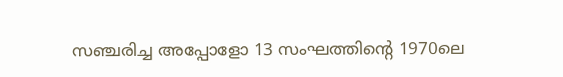സഞ്ചരിച്ച അപ്പോളോ 13 സംഘത്തിന്റെ 1970ലെ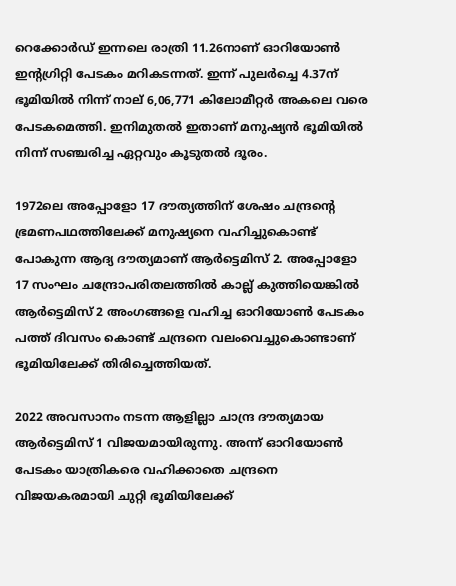റെക്കോര്‍ഡ് ഇന്നലെ രാത്രി 11.26നാണ് ഓറിയോണ്‍ ഇന്റഗ്രിറ്റി പേടകം മറികടന്നത്. ഇന്ന് പുലര്‍ച്ചെ 4.37ന് ഭൂമിയില്‍ നിന്ന് നാല് 6,06,771 കിലോമീറ്റര്‍ അകലെ വരെ പേടകമെത്തി. ഇനിമുതല്‍ ഇതാണ് മനുഷ്യന്‍ ഭൂമിയില്‍ നിന്ന് സഞ്ചരിച്ച ഏറ്റവും കൂടുതല്‍ ദൂരം.

1972ലെ അപ്പോളോ 17 ദൗത്യത്തിന് ശേഷം ചന്ദ്രന്റെ ഭ്രമണപഥത്തിലേക്ക് മനുഷ്യനെ വഹിച്ചുകൊണ്ട് പോകുന്ന ആദ്യ ദൗത്യമാണ് ആര്‍ട്ടെമിസ് 2. അപ്പോളോ 17 സംഘം ചന്ദ്രോപരിതലത്തില്‍ കാല്ല് കുത്തിയെങ്കില്‍ ആര്‍ട്ടെമിസ് 2 അംഗങ്ങളെ വഹിച്ച ഓറിയോണ്‍ പേടകം പത്ത് ദിവസം കൊണ്ട് ചന്ദ്രനെ വലംവെച്ചുകൊണ്ടാണ് ഭൂമിയിലേക്ക് തിരിച്ചെത്തിയത്.

2022 അവസാനം നടന്ന ആളില്ലാ ചാന്ദ്ര ദൗത്യമായ ആര്‍ട്ടെമിസ് 1 വിജയമായിരുന്നു. അന്ന് ഓറിയോണ്‍ പേടകം യാത്രികരെ വഹിക്കാതെ ചന്ദ്രനെ വിജയകരമായി ചുറ്റി ഭൂമിയിലേക്ക്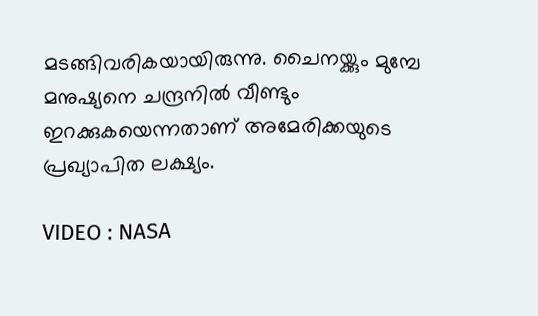മടങ്ങിവരികയായിരുന്നു. ചൈനയ്ക്കും മുമ്പേ മനുഷ്യനെ ചന്ദ്രനില്‍ വീണ്ടും ഇറക്കുകയെന്നതാണ് അമേരിക്കയുടെ പ്രഖ്യാപിത ലക്ഷ്യം.

VIDEO : NASA